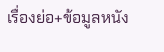เรื่องย่อ+ข้อมูลหนัง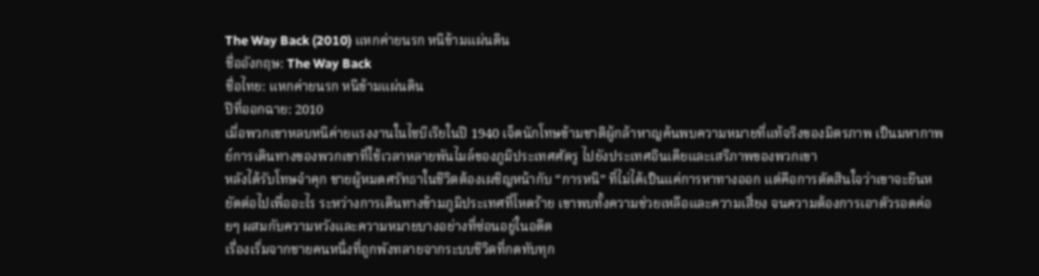The Way Back (2010) แหกค่ายนรก หนีข้ามแผ่นดิน
ชื่ออังกฤษ: The Way Back
ชื่อไทย: แหกค่ายนรก หนีข้ามแผ่นดิน
ปีที่ออกฉาย: 2010
เมื่อพวกเขาหลบหนีค่ายแรงงานในไซบีเรียในปี 1940 เจ็ดนักโทษข้ามชาติผู้กล้าหาญค้นพบความหมายที่แท้จริงของมิตรภาพ เป็นมหากาพย์การเดินทางของพวกเขาที่ใช้เวลาหลายพันไมล์ของภูมิประเทศศัตรู ไปยังประเทศอินเดียและเสรีภาพของพวกเขา
หลังได้รับโทษจำคุก ชายผู้หมดศรัทธาในชีวิตต้องเผชิญหน้ากับ “การหนี” ที่ไม่ได้เป็นแค่การหาทางออก แต่คือการตัดสินใจว่าเขาจะยืนหยัดต่อไปเพื่ออะไร ระหว่างการเดินทางข้ามภูมิประเทศที่โหดร้าย เขาพบทั้งความช่วยเหลือและความเสี่ยง จนความต้องการเอาตัวรอดค่อยๆ ผสมกับความหวังและความหมายบางอย่างที่ซ่อนอยู่ในอดีต
เรื่องเริ่มจากชายคนหนึ่งที่ถูกพังทลายจากระบบชีวิตที่กดทับทุก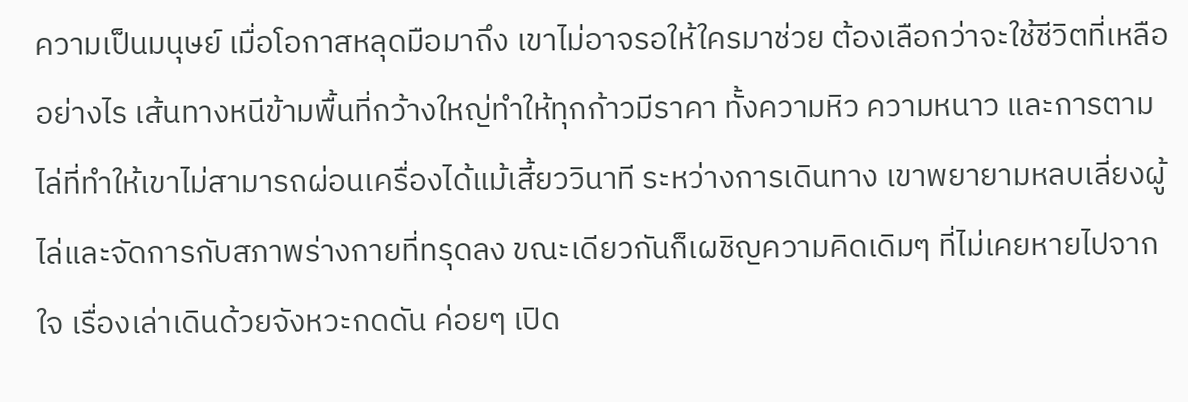ความเป็นมนุษย์ เมื่อโอกาสหลุดมือมาถึง เขาไม่อาจรอให้ใครมาช่วย ต้องเลือกว่าจะใช้ชีวิตที่เหลืออย่างไร เส้นทางหนีข้ามพื้นที่กว้างใหญ่ทำให้ทุกก้าวมีราคา ทั้งความหิว ความหนาว และการตามไล่ที่ทำให้เขาไม่สามารถผ่อนเครื่องได้แม้เสี้ยววินาที ระหว่างการเดินทาง เขาพยายามหลบเลี่ยงผู้ไล่และจัดการกับสภาพร่างกายที่ทรุดลง ขณะเดียวกันก็เผชิญความคิดเดิมๆ ที่ไม่เคยหายไปจากใจ เรื่องเล่าเดินด้วยจังหวะกดดัน ค่อยๆ เปิด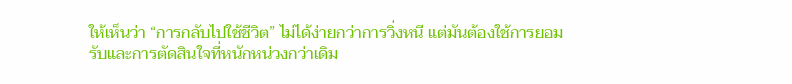ให้เห็นว่า “การกลับไปใช้ชีวิต” ไม่ได้ง่ายกว่าการวิ่งหนี แต่มันต้องใช้การยอมรับและการตัดสินใจที่หนักหน่วงกว่าเดิม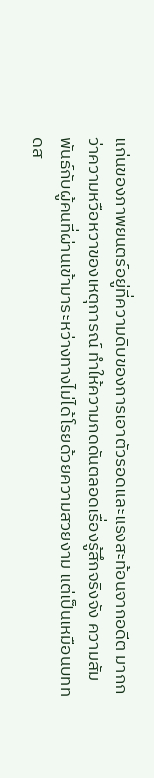แก่นของภาพยนตร์อยู่ที่ความดิบของการเอาตัวรอดและแรงสะท้อนจากอดีต มากกว่าความหวือหวาของเหตุการณ์ ทำให้ความกดดันตลอดเรื่องรู้สึกจริงจัง ความสัมพันธ์กับผู้คนที่ผ่านเข้ามาระหว่างทางไม่ได้โรยด้วยความสวยงาม แต่เป็นเหมือนบททดส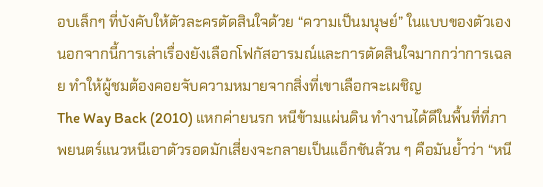อบเล็กๆ ที่บังคับให้ตัวละครตัดสินใจด้วย “ความเป็นมนุษย์” ในแบบของตัวเอง นอกจากนี้การเล่าเรื่องยังเลือกโฟกัสอารมณ์และการตัดสินใจมากกว่าการเฉลย ทำให้ผู้ชมต้องคอยจับความหมายจากสิ่งที่เขาเลือกจะเผชิญ
The Way Back (2010) แหกค่ายนรก หนีข้ามแผ่นดิน ทำงานได้ดีในพื้นที่ที่ภาพยนตร์แนวหนีเอาตัวรอดมักเสี่ยงจะกลายเป็นแอ็กชันล้วน ๆ คือมันย้ำว่า “หนี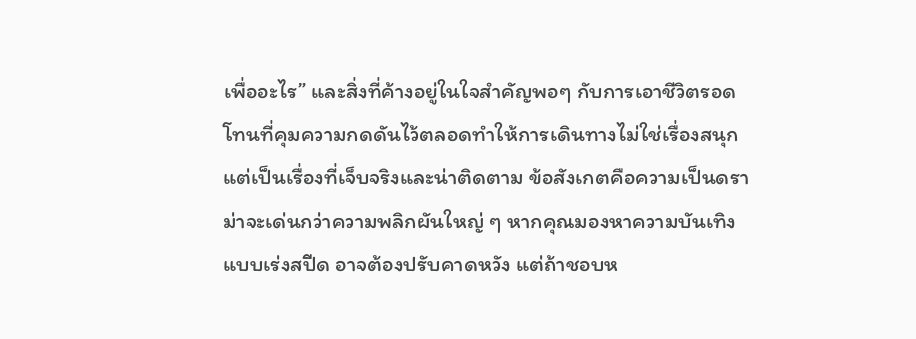เพื่ออะไร” และสิ่งที่ค้างอยู่ในใจสำคัญพอๆ กับการเอาชีวิตรอด โทนที่คุมความกดดันไว้ตลอดทำให้การเดินทางไม่ใช่เรื่องสนุก แต่เป็นเรื่องที่เจ็บจริงและน่าติดตาม ข้อสังเกตคือความเป็นดราม่าจะเด่นกว่าความพลิกผันใหญ่ ๆ หากคุณมองหาความบันเทิงแบบเร่งสปีด อาจต้องปรับคาดหวัง แต่ถ้าชอบห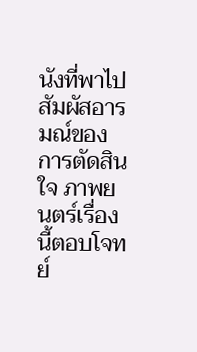นังที่พาไปสัมผัสอารมณ์ของการตัดสินใจ ภาพยนตร์เรื่องนี้ตอบโจทย์